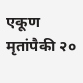एकूण मृतांपैकी २०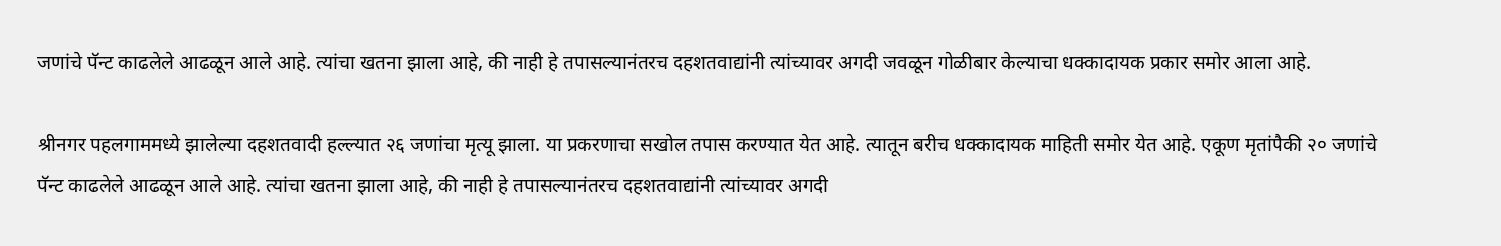जणांचे पॅन्ट काढलेले आढळून आले आहे. त्यांचा खतना झाला आहे, की नाही हे तपासल्यानंतरच दहशतवाद्यांनी त्यांच्यावर अगदी जवळून गोळीबार केल्याचा धक्कादायक प्रकार समोर आला आहे.

श्रीनगर पहलगाममध्ये झालेल्या दहशतवादी हल्ल्यात २६ जणांचा मृत्यू झाला. या प्रकरणाचा सखोल तपास करण्यात येत आहे. त्यातून बरीच धक्कादायक माहिती समोर येत आहे. एकूण मृतांपैकी २० जणांचे पॅन्ट काढलेले आढळून आले आहे. त्यांचा खतना झाला आहे, की नाही हे तपासल्यानंतरच दहशतवाद्यांनी त्यांच्यावर अगदी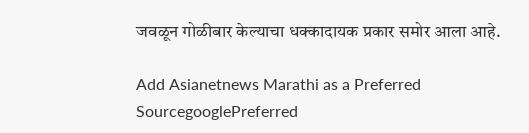जवळून गोळीबार केल्याचा धक्कादायक प्रकार समोर आला आहे.

Add Asianetnews Marathi as a Preferred SourcegooglePreferred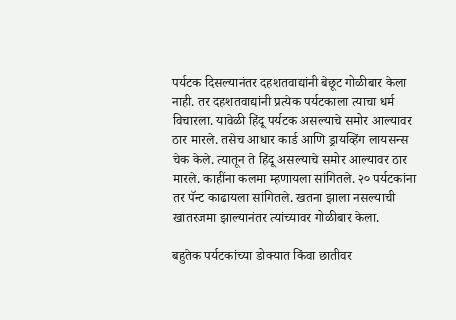पर्यटक दिसल्यानंतर दहशतवाद्यांनी बेछूट गोळीबार केला नाही. तर दहशतवाद्यांनी प्रत्येक पर्यटकाला त्याचा धर्म विचारला. यावेळी हिंदू पर्यटक असल्याचे समोर आल्यावर ठार मारले. तसेच आधार कार्ड आणि ड्रायव्हिंग लायसन्स चेक केले. त्यातून ते हिंदू असल्याचे समोर आल्यावर ठार मारले. काहींना कलमा म्हणायला सांगितले. २० पर्यटकांना तर पॅन्ट काढायला सांगितले. खतना झाला नसल्याची खातरजमा झाल्यानंतर त्यांच्यावर गोळीबार केला.

बहुतेक पर्यटकांच्या डोक्यात किंवा छातीवर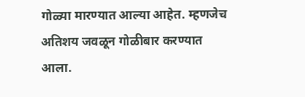गोळ्या मारण्यात आल्या आहेत. म्हणजेच अतिशय जवळून गोळीबार करण्यात आला.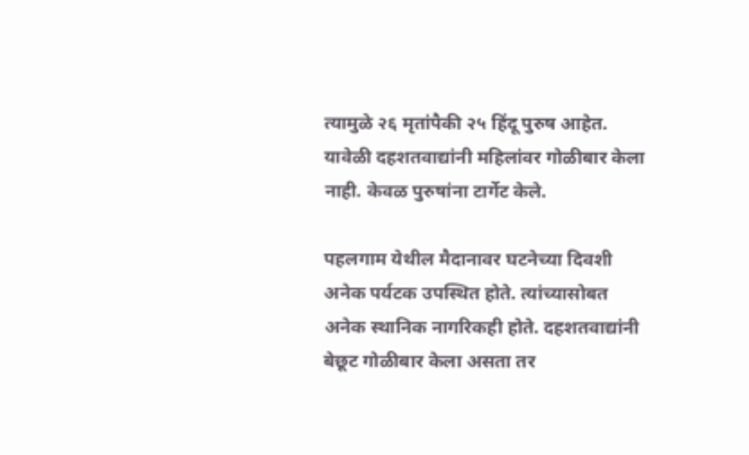त्यामुळे २६ मृतांपैकी २५ हिंदू पुरुष आहेत. यावेळी दहशतवाद्यांनी महिलांवर गोळीबार केला नाही. केवळ पुरुषांना टार्गेट केले.

पहलगाम येथील मैदानावर घटनेच्या दिवशी अनेक पर्यटक उपस्थित होते. त्यांच्यासोबत अनेक स्थानिक नागरिकही होते. दहशतवाद्यांनी बेछूट गोळीबार केला असता तर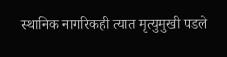स्थानिक नागरिकही त्यात मृत्युमुखी पडले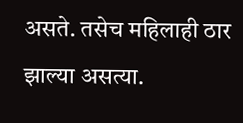असते. तसेच महिलाही ठार झाल्या असत्या.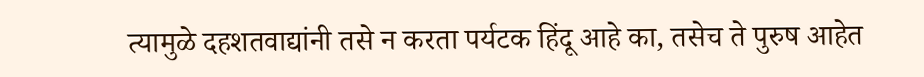त्यामुळे दहशतवाद्यांनी तसे न करता पर्यटक हिंदू आहे का, तसेच ते पुरुष आहेत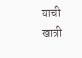याची खात्री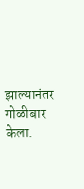झाल्यानंतर गोळीबार केला.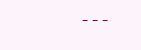---